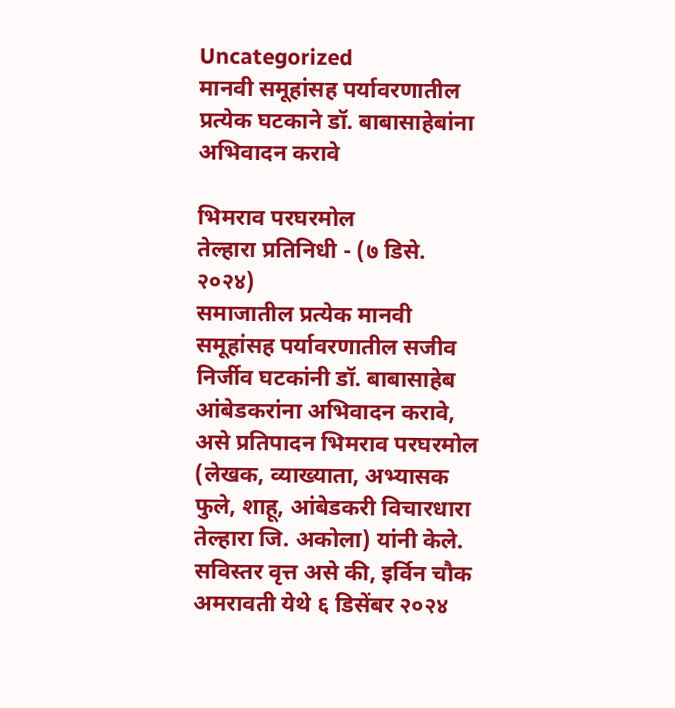Uncategorized
मानवी समूहांसह पर्यावरणातील प्रत्येक घटकाने डॉ. बाबासाहेबांना अभिवादन करावे

भिमराव परघरमोल
तेल्हारा प्रतिनिधी - (७ डिसे. २०२४)
समाजातील प्रत्येक मानवी समूहांसह पर्यावरणातील सजीव निर्जीव घटकांनी डॉ. बाबासाहेब आंबेडकरांना अभिवादन करावे, असे प्रतिपादन भिमराव परघरमोल (लेखक, व्याख्याता, अभ्यासक फुले, शाहू, आंबेडकरी विचारधारा तेल्हारा जि. अकोला) यांनी केले.
सविस्तर वृत्त असे की, इर्विन चौक अमरावती येथे ६ डिसेंबर २०२४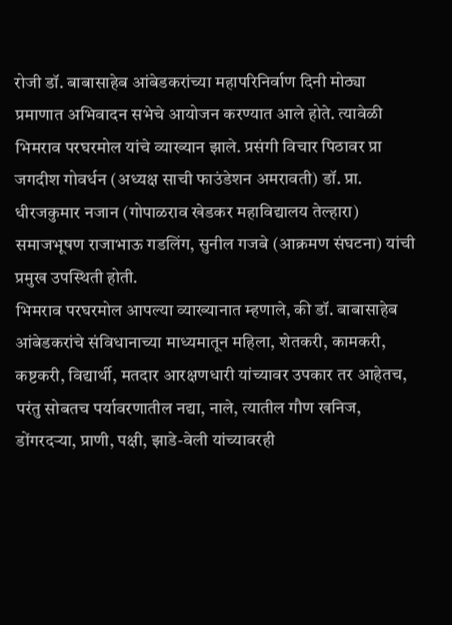रोजी डॉ. बाबासाहेब आंबेडकरांच्या महापरिनिर्वाण दिनी मोठ्या प्रमाणात अभिवादन सभेचे आयोजन करण्यात आले होते. त्यावेळी भिमराव परघरमोल यांचे व्याख्यान झाले. प्रसंगी विचार पिठावर प्रा जगदीश गोवर्धन (अध्यक्ष साची फाउंडेशन अमरावती) डॉ. प्रा. धीरजकुमार नजान (गोपाळराव खेडकर महाविद्यालय तेल्हारा) समाजभूषण राजाभाऊ गडलिंग, सुनील गजबे (आक्रमण संघटना) यांची प्रमुख उपस्थिती होती.
भिमराव परघरमोल आपल्या व्याख्यानात म्हणाले, की डॉ. बाबासाहेब आंबेडकरांचे संविधानाच्या माध्यमातून महिला, शेतकरी, कामकरी, कष्टकरी, विद्यार्थी, मतदार आरक्षणधारी यांच्यावर उपकार तर आहेतच, परंतु सोबतच पर्यावरणातील नद्या, नाले, त्यातील गौण खनिज, डोंगरदऱ्या, प्राणी, पक्षी, झाडे-वेली यांच्यावरही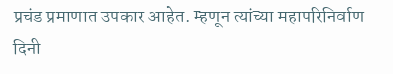प्रचंड प्रमाणात उपकार आहेत. म्हणून त्यांच्या महापरिनिर्वाण दिनी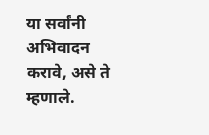या सर्वांनी अभिवादन करावे, असे ते म्हणाले.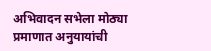अभिवादन सभेला मोठ्या प्रमाणात अनुयायांची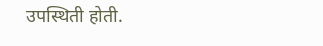उपस्थिती होती.